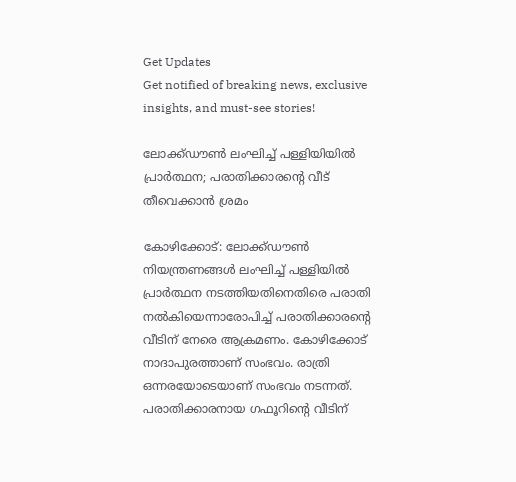Get Updates
Get notified of breaking news, exclusive insights, and must-see stories!

ലോക്ക്ഡൗണ്‍ ലംഘിച്ച് പള്ളിയിയില്‍ പ്രാര്‍ത്ഥന; പരാതിക്കാരന്റെ വീട് തീവെക്കാന്‍ ശ്രമം

കോഴിക്കോട്: ലോക്ക്ഡൗണ്‍ നിയന്ത്രണങ്ങള്‍ ലംഘിച്ച് പള്ളിയില്‍ പ്രാര്‍ത്ഥന നടത്തിയതിനെതിരെ പരാതി നല്‍കിയെന്നാരോപിച്ച് പരാതിക്കാരന്റെ വീടിന് നേരെ ആക്രമണം. കോഴിക്കോട് നാദാപുരത്താണ് സംഭവം. രാത്രി ഒന്നരയോടെയാണ് സംഭവം നടന്നത്. പരാതിക്കാരനായ ഗഫൂറിന്റെ വീടിന്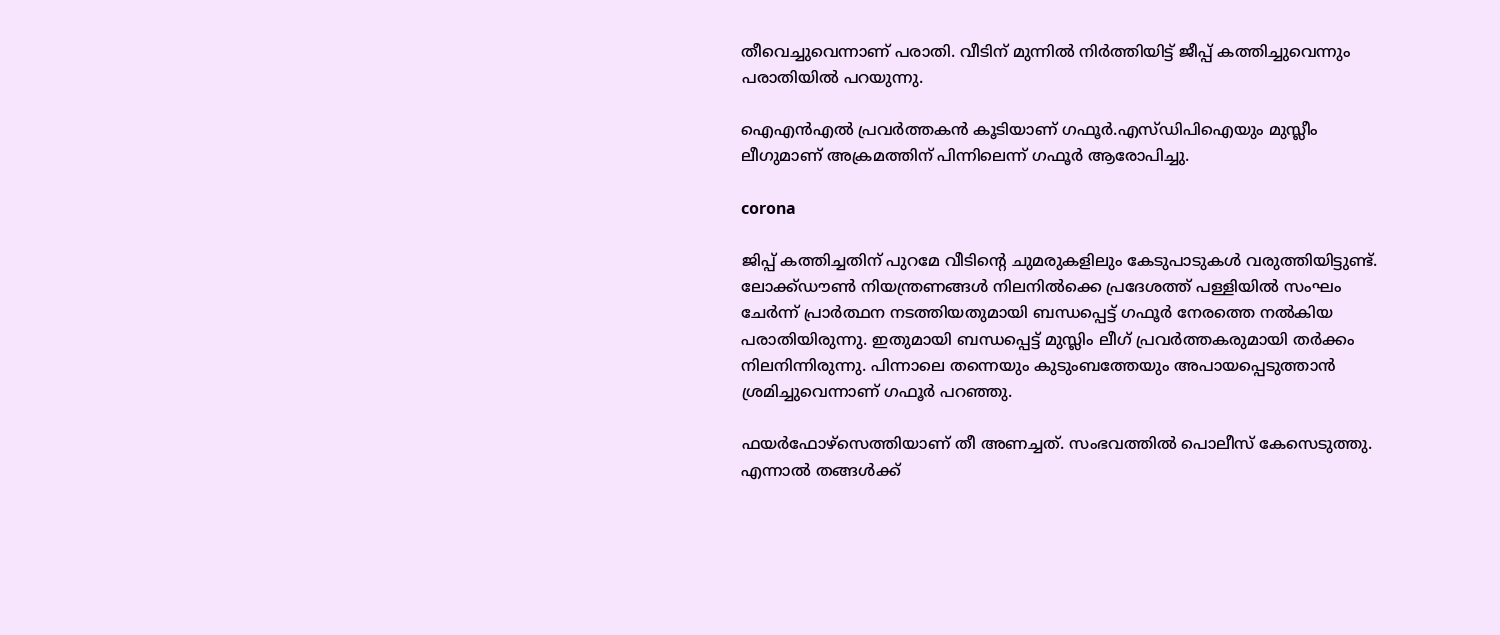തീവെച്ചുവെന്നാണ് പരാതി. വീടിന് മുന്നില്‍ നിര്‍ത്തിയിട്ട് ജീപ്പ് കത്തിച്ചുവെന്നും പരാതിയില്‍ പറയുന്നു.

ഐഎന്‍എല്‍ പ്രവര്‍ത്തകന്‍ കൂടിയാണ് ഗഫൂര്‍.എസ്ഡിപിഐയും മുസ്ലീം ലീഗുമാണ് അക്രമത്തിന് പിന്നിലെന്ന് ഗഫൂര്‍ ആരോപിച്ചു.

corona

ജിപ്പ് കത്തിച്ചതിന് പുറമേ വീടിന്റെ ചുമരുകളിലും കേടുപാടുകള്‍ വരുത്തിയിട്ടുണ്ട്. ലോക്ക്ഡൗണ്‍ നിയന്ത്രണങ്ങള്‍ നിലനില്‍ക്കെ പ്രദേശത്ത് പള്ളിയില്‍ സംഘം ചേര്‍ന്ന് പ്രാര്‍ത്ഥന നടത്തിയതുമായി ബന്ധപ്പെട്ട് ഗഫൂര്‍ നേരത്തെ നല്‍കിയ പരാതിയിരുന്നു. ഇതുമായി ബന്ധപ്പെട്ട് മുസ്ലിം ലീഗ് പ്രവര്‍ത്തകരുമായി തര്‍ക്കം നിലനിന്നിരുന്നു. പിന്നാലെ തന്നെയും കുടുംബത്തേയും അപായപ്പെടുത്താന്‍ ശ്രമിച്ചുവെന്നാണ് ഗഫൂര്‍ പറഞ്ഞു.

ഫയര്‍ഫോഴ്‌സെത്തിയാണ് തീ അണച്ചത്. സംഭവത്തില്‍ പൊലീസ് കേസെടുത്തു. എന്നാല്‍ തങ്ങള്‍ക്ക്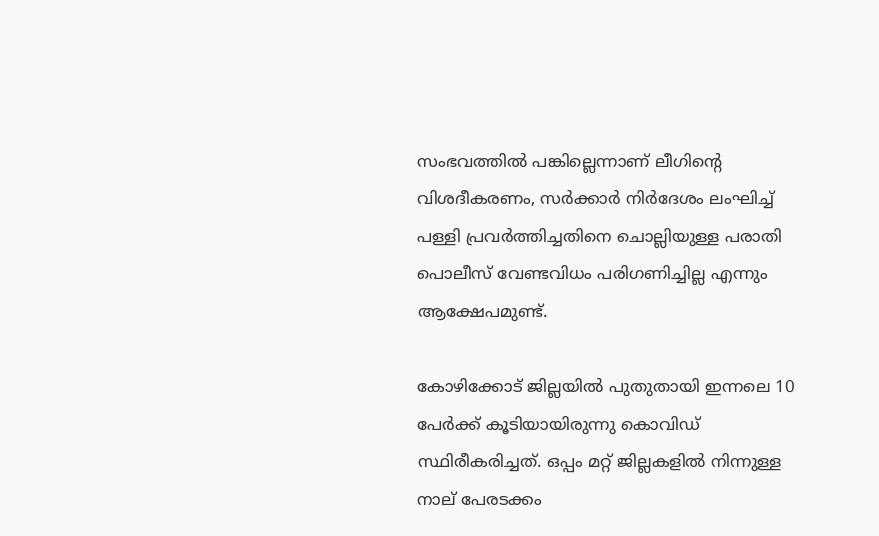സംഭവത്തില്‍ പങ്കില്ലെന്നാണ് ലീഗിന്റെ വിശദീകരണം, സര്‍ക്കാര്‍ നിര്‍ദേശം ലംഘിച്ച് പള്ളി പ്രവര്‍ത്തിച്ചതിനെ ചൊല്ലിയുള്ള പരാതി പൊലീസ് വേണ്ടവിധം പരിഗണിച്ചില്ല എന്നും ആക്ഷേപമുണ്ട്.

കോഴിക്കോട് ജില്ലയില്‍ പുതുതായി ഇന്നലെ 10 പേര്‍ക്ക് കൂടിയായിരുന്നു കൊവിഡ് സ്ഥിരീകരിച്ചത്. ഒപ്പം മറ്റ് ജില്ലകളില്‍ നിന്നുള്ള നാല് പേരടക്കം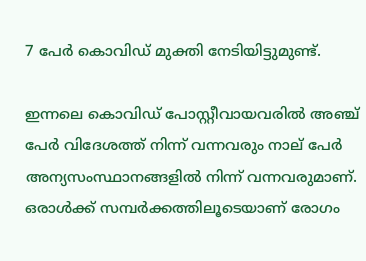7 പേര്‍ കൊവിഡ് മുക്തി നേടിയിട്ടുമുണ്ട്.

ഇന്നലെ കൊവിഡ് പോസ്റ്റീവായവരില്‍ അഞ്ച് പേര്‍ വിദേശത്ത് നിന്ന് വന്നവരും നാല് പേര്‍ അന്യസംസ്ഥാനങ്ങളില്‍ നിന്ന് വന്നവരുമാണ്. ഒരാള്‍ക്ക് സമ്പര്‍ക്കത്തിലൂടെയാണ് രോഗം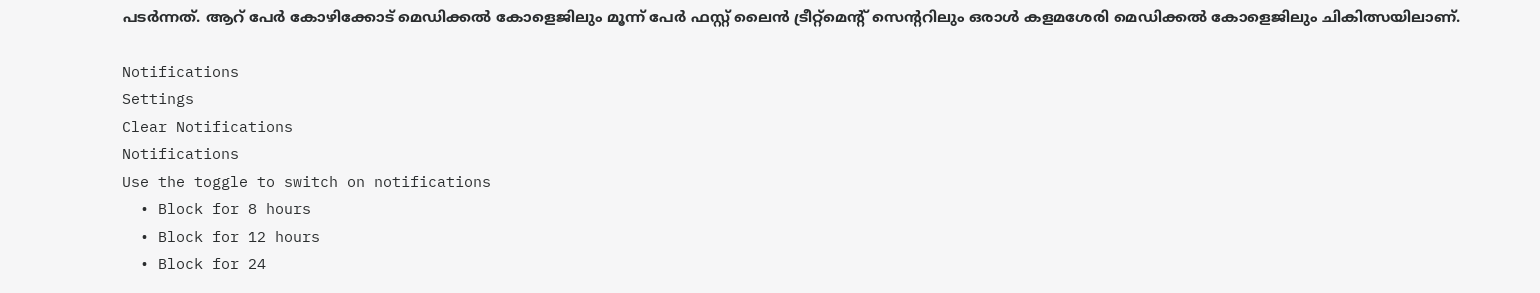പടര്‍ന്നത്. ആറ് പേര്‍ കോഴിക്കോട് മെഡിക്കല്‍ കോളെജിലും മൂന്ന് പേര്‍ ഫസ്റ്റ് ലൈന്‍ ട്രീറ്റ്‌മെന്റ് സെന്ററിലും ഒരാള്‍ കളമശേരി മെഡിക്കല്‍ കോളെജിലും ചികിത്സയിലാണ്.

Notifications
Settings
Clear Notifications
Notifications
Use the toggle to switch on notifications
  • Block for 8 hours
  • Block for 12 hours
  • Block for 24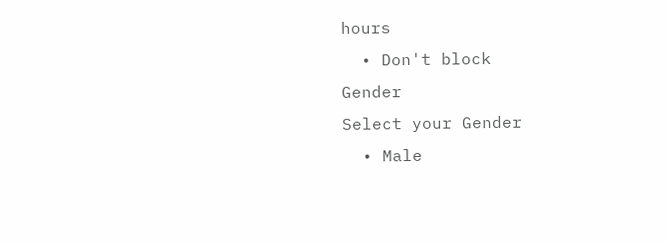hours
  • Don't block
Gender
Select your Gender
  • Male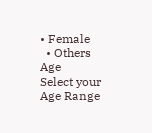• Female
  • Others
Age
Select your Age Range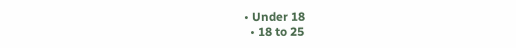• Under 18
  • 18 to 25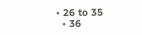• 26 to 35
  • 36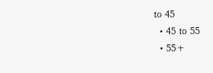to 45
  • 45 to 55
  • 55+